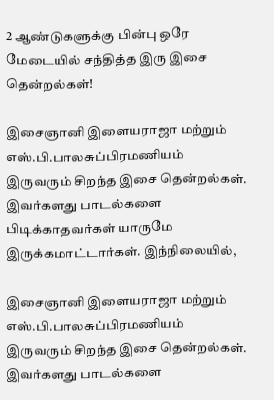2 ஆண்டுகளுக்கு பின்பு ஒரே மேடையில் சந்தித்த இரு இசை தென்றல்கள்!

இசைஞானி இளையராஜா மற்றும் எஸ்.பி.பாலசுப்பிரமணியம் இருவரும் சிறந்த இசை தென்றல்கள். இவர்களது பாடல்களை பிடிக்காதவர்கள் யாருமே இருக்கமாட்டார்கள். இந்நிலையில்,

இசைஞானி இளையராஜா மற்றும் எஸ்.பி.பாலசுப்பிரமணியம் இருவரும் சிறந்த இசை தென்றல்கள். இவர்களது பாடல்களை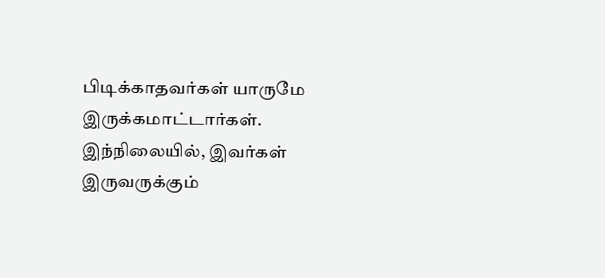பிடிக்காதவர்கள் யாருமே இருக்கமாட்டார்கள். இந்நிலையில், இவர்கள் இருவருக்கும்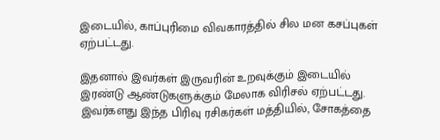இடையில், காப்புரிமை விவகாரத்தில் சில மன கசப்புகள் ஏற்பட்டது.

இதனால் இவர்கள் இருவரின் உறவுக்கும் இடையில் இரண்டு ஆண்டுகளுக்கும் மேலாக விரிசல் ஏற்பட்டது. இவர்களது இந்த பிரிவு ரசிகர்கள் மத்தியில், சோகத்தை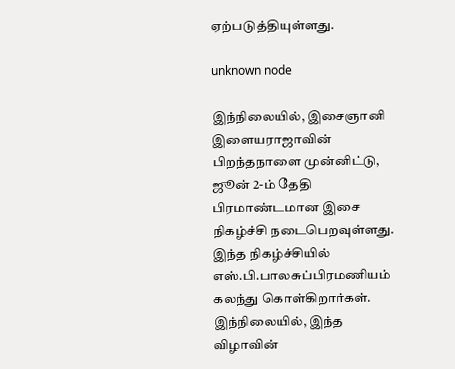ஏற்படுத்தியுள்ளது.

unknown node

இந்நிலையில், இசைஞானி இளையராஜாவின் பிறந்தநாளை முன்னிட்டு, ஜூன் 2-ம் தேதி பிரமாண்டமான இசை நிகழ்ச்சி நடைபெறவுள்ளது. இந்த நிகழ்ச்சியில் எஸ்.பி.பாலசுப்பிரமணியம் கலந்து கொள்கிறார்கள். இந்நிலையில், இந்த விழாவின்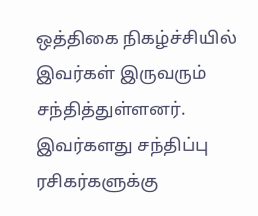ஒத்திகை நிகழ்ச்சியில் இவர்கள் இருவரும் சந்தித்துள்ளனர். இவர்களது சந்திப்பு ரசிகர்களுக்கு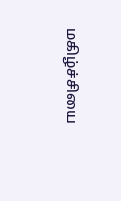மகிழ்ச்சியை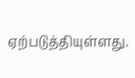ஏற்படுத்தியுள்ளது.